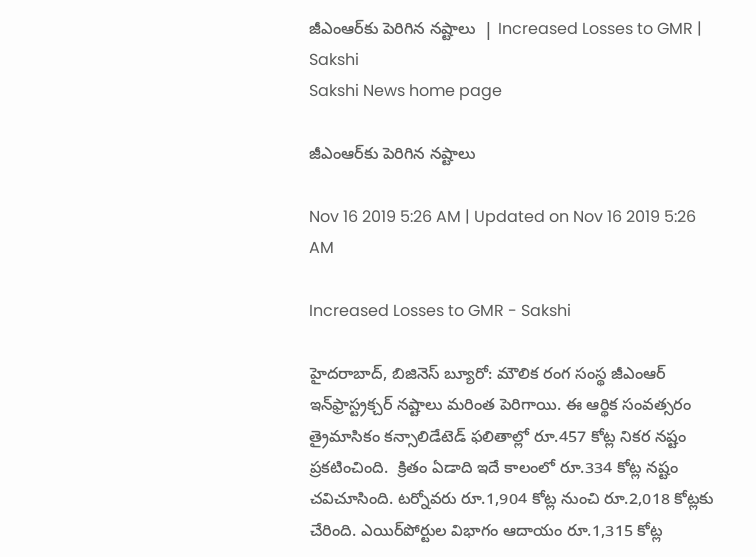జీఎంఆర్‌కు పెరిగిన నష్టాలు  | Increased Losses to GMR | Sakshi
Sakshi News home page

జీఎంఆర్‌కు పెరిగిన నష్టాలు

Nov 16 2019 5:26 AM | Updated on Nov 16 2019 5:26 AM

Increased Losses to GMR - Sakshi

హైదరాబాద్, బిజినెస్‌ బ్యూరో: మౌలిక రంగ సంస్థ జీఎంఆర్‌ ఇన్‌ఫ్రాస్ట్రక్చర్‌ నష్టాలు మరింత పెరిగాయి. ఈ ఆర్థిక సంవత్సరం త్రైమాసికం కన్సాలిడేటెడ్‌ ఫలితాల్లో రూ.457 కోట్ల నికర నష్టం ప్రకటించింది.  క్రితం ఏడాది ఇదే కాలంలో రూ.334 కోట్ల నష్టం చవిచూసింది. టర్నోవరు రూ.1,904 కోట్ల నుంచి రూ.2,018 కోట్లకు చేరింది. ఎయిర్‌పోర్టుల విభాగం ఆదాయం రూ.1,315 కోట్ల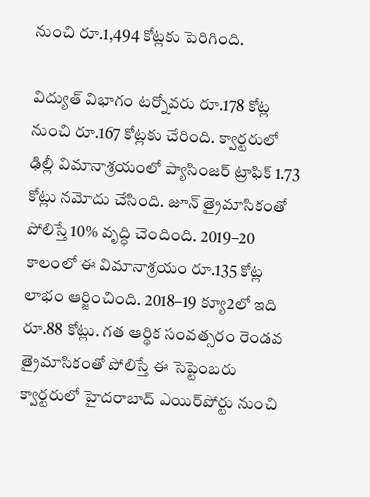నుంచి రూ.1,494 కోట్లకు పెరిగింది.

విద్యుత్‌ విభాగం టర్నోవరు రూ.178 కోట్ల నుంచి రూ.167 కోట్లకు చేరింది. క్వార్టరులో ఢిల్లీ విమానాశ్రయంలో ప్యాసింజర్‌ ట్రాఫిక్‌ 1.73 కోట్లు నమోదు చేసింది. జూన్‌ త్రైమాసికంతో పోలిస్తే 10% వృద్ధి చెందింది. 2019–20 కాలంలో ఈ విమానాశ్రయం రూ.135 కోట్ల లాభం ఆర్జించింది. 2018–19 క్యూ2లో ఇది రూ.88 కోట్లు. గత ఆర్థిక సంవత్సరం రెండవ త్రైమాసికంతో పోలిస్తే ఈ సెప్టెంబరు క్వార్టరులో హైదరాబాద్‌ ఎయిర్‌పోర్టు నుంచి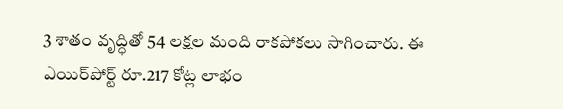3 శాతం వృద్ధితో 54 లక్షల మంది రాకపోకలు సాగించారు. ఈ ఎయిర్‌పోర్ట్‌ రూ.217 కోట్ల లాభం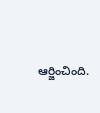ఆర్జించింది.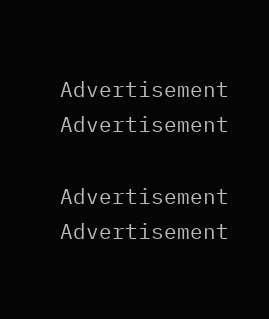Advertisement
Advertisement

Advertisement
Advertisement